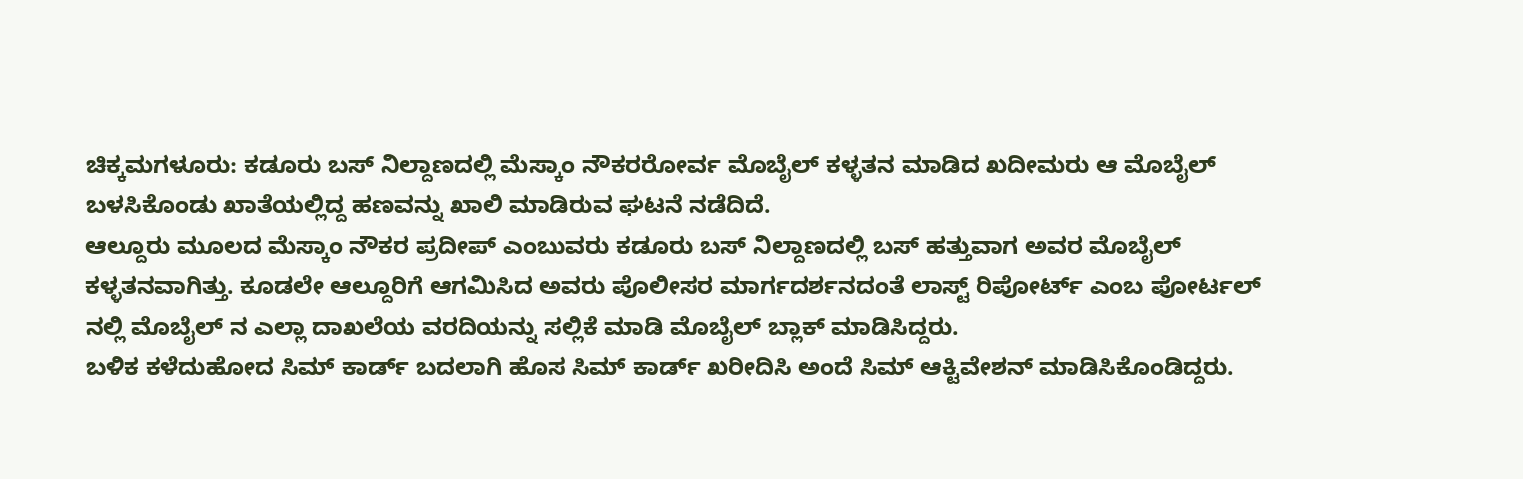ಚಿಕ್ಕಮಗಳೂರು: ಕಡೂರು ಬಸ್ ನಿಲ್ದಾಣದಲ್ಲಿ ಮೆಸ್ಕಾಂ ನೌಕರರೋರ್ವ ಮೊಬೈಲ್ ಕಳ್ಳತನ ಮಾಡಿದ ಖದೀಮರು ಆ ಮೊಬೈಲ್ ಬಳಸಿಕೊಂಡು ಖಾತೆಯಲ್ಲಿದ್ದ ಹಣವನ್ನು ಖಾಲಿ ಮಾಡಿರುವ ಘಟನೆ ನಡೆದಿದೆ.
ಆಲ್ದೂರು ಮೂಲದ ಮೆಸ್ಕಾಂ ನೌಕರ ಪ್ರದೀಪ್ ಎಂಬುವರು ಕಡೂರು ಬಸ್ ನಿಲ್ದಾಣದಲ್ಲಿ ಬಸ್ ಹತ್ತುವಾಗ ಅವರ ಮೊಬೈಲ್ ಕಳ್ಳತನವಾಗಿತ್ತು. ಕೂಡಲೇ ಆಲ್ದೂರಿಗೆ ಆಗಮಿಸಿದ ಅವರು ಪೊಲೀಸರ ಮಾರ್ಗದರ್ಶನದಂತೆ ಲಾಸ್ಟ್ ರಿಪೋರ್ಟ್ ಎಂಬ ಪೋರ್ಟಲ್ ನಲ್ಲಿ ಮೊಬೈಲ್ ನ ಎಲ್ಲಾ ದಾಖಲೆಯ ವರದಿಯನ್ನು ಸಲ್ಲಿಕೆ ಮಾಡಿ ಮೊಬೈಲ್ ಬ್ಲಾಕ್ ಮಾಡಿಸಿದ್ದರು.
ಬಳಿಕ ಕಳೆದುಹೋದ ಸಿಮ್ ಕಾರ್ಡ್ ಬದಲಾಗಿ ಹೊಸ ಸಿಮ್ ಕಾರ್ಡ್ ಖರೀದಿಸಿ ಅಂದೆ ಸಿಮ್ ಆಕ್ಟಿವೇಶನ್ ಮಾಡಿಸಿಕೊಂಡಿದ್ದರು.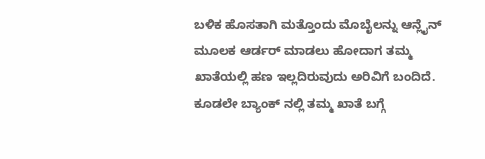ಬಳಿಕ ಹೊಸತಾಗಿ ಮತ್ತೊಂದು ಮೊಬೈಲನ್ನು ಆನ್ಲೈನ್ ಮೂಲಕ ಆರ್ಡರ್ ಮಾಡಲು ಹೋದಾಗ ತಮ್ಮ ಖಾತೆಯಲ್ಲಿ ಹಣ ಇಲ್ಲದಿರುವುದು ಅರಿವಿಗೆ ಬಂದಿದೆ.
ಕೂಡಲೇ ಬ್ಯಾಂಕ್ ನಲ್ಲಿ ತಮ್ಮ ಖಾತೆ ಬಗ್ಗೆ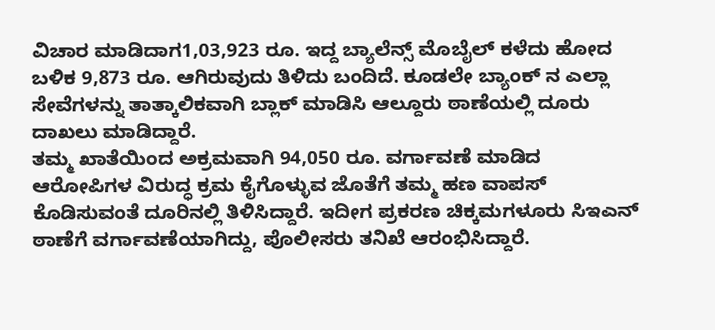ವಿಚಾರ ಮಾಡಿದಾಗ1,03,923 ರೂ. ಇದ್ದ ಬ್ಯಾಲೆನ್ಸ್ ಮೊಬೈಲ್ ಕಳೆದು ಹೋದ ಬಳಿಕ 9,873 ರೂ. ಆಗಿರುವುದು ತಿಳಿದು ಬಂದಿದೆ. ಕೂಡಲೇ ಬ್ಯಾಂಕ್ ನ ಎಲ್ಲಾ ಸೇವೆಗಳನ್ನು ತಾತ್ಕಾಲಿಕವಾಗಿ ಬ್ಲಾಕ್ ಮಾಡಿಸಿ ಆಲ್ದೂರು ಠಾಣೆಯಲ್ಲಿ ದೂರು ದಾಖಲು ಮಾಡಿದ್ದಾರೆ.
ತಮ್ಮ ಖಾತೆಯಿಂದ ಅಕ್ರಮವಾಗಿ 94,050 ರೂ. ವರ್ಗಾವಣೆ ಮಾಡಿದ ಆರೋಪಿಗಳ ವಿರುದ್ಧ ಕ್ರಮ ಕೈಗೊಳ್ಳುವ ಜೊತೆಗೆ ತಮ್ಮ ಹಣ ವಾಪಸ್ ಕೊಡಿಸುವಂತೆ ದೂರಿನಲ್ಲಿ ತಿಳಿಸಿದ್ದಾರೆ. ಇದೀಗ ಪ್ರಕರಣ ಚಿಕ್ಕಮಗಳೂರು ಸಿಇಎನ್ ಠಾಣೆಗೆ ವರ್ಗಾವಣೆಯಾಗಿದ್ದು, ಪೊಲೀಸರು ತನಿಖೆ ಆರಂಭಿಸಿದ್ದಾರೆ.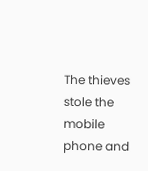The thieves stole the mobile phone and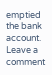emptied the bank account.
Leave a comment